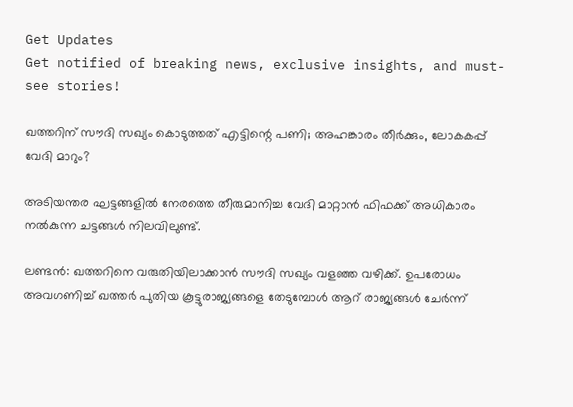Get Updates
Get notified of breaking news, exclusive insights, and must-see stories!

ഖത്തറിന് സൗദി സഖ്യം കൊടുത്തത് എട്ടിന്റെ പണി; അഹങ്കാരം തീര്‍ക്കും, ലോകകപ്പ് വേദി മാറും?

അടിയന്തര ഘട്ടങ്ങളില്‍ നേരത്തെ തീരുമാനിച്ച വേദി മാറ്റാന്‍ ഫിഫക്ക് അധികാരം നല്‍കുന്ന ചട്ടങ്ങള്‍ നിലവിലുണ്ട്.

ലണ്ടന്‍: ഖത്തറിനെ വരുതിയിലാക്കാന്‍ സൗദി സഖ്യം വളഞ്ഞ വഴിക്ക്. ഉപരോധം അവഗണിച്ച് ഖത്തര്‍ പുതിയ കൂട്ടുരാജ്യങ്ങളെ തേടുമ്പോള്‍ ആറ് രാജ്യങ്ങള്‍ ചേര്‍ന്ന്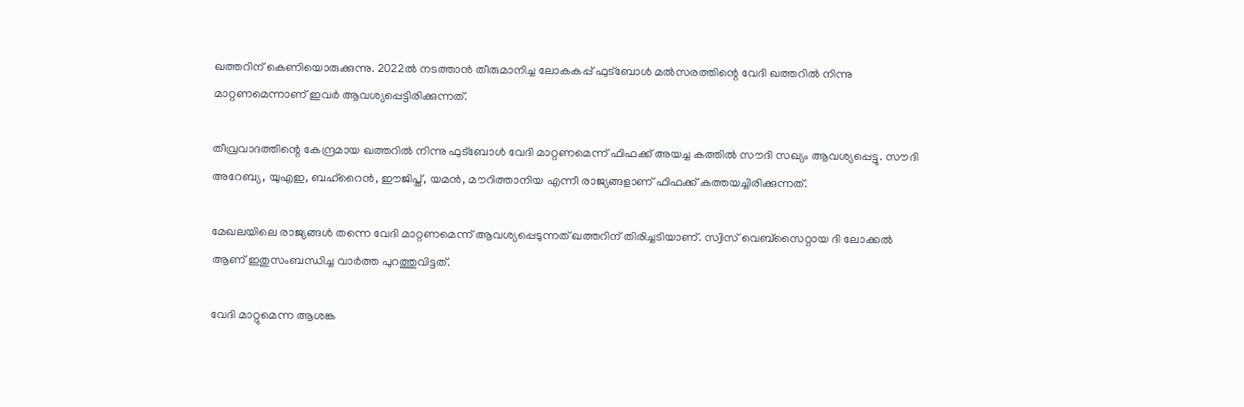ഖത്തറിന് കെണിയൊരുക്കുന്നു. 2022ല്‍ നടത്താന്‍ തീരുമാനിച്ച ലോകകപ്പ് ഫുട്‌ബോള്‍ മല്‍സരത്തിന്റെ വേദി ഖത്തറില്‍ നിന്നു മാറ്റണമെന്നാണ് ഇവര്‍ ആവശ്യപ്പെട്ടിരിക്കുന്നത്.

തീവ്രവാദത്തിന്റെ കേന്ദ്രമായ ഖത്തറില്‍ നിന്നു ഫുട്‌ബോള്‍ വേദി മാറ്റണമെന്ന് ഫിഫക്ക് അയച്ച കത്തില്‍ സൗദി സഖ്യം ആവശ്യപ്പെട്ടു. സൗദി അറേബ്യ, യുഎഇ, ബഹ്‌റൈന്‍, ഈജിപ്ത്, യമന്‍, മൗറിത്താനിയ എന്നീ രാജ്യങ്ങളാണ് ഫിഫക്ക് കത്തയച്ചിരിക്കുന്നത്.

മേഖലയിലെ രാജ്യങ്ങള്‍ തന്നെ വേദി മാറ്റണമെന്ന് ആവശ്യപ്പെടുന്നത് ഖത്തറിന് തിരിച്ചടിയാണ്. സ്വിസ് വെബ്‌സൈറ്റായ ദി ലോക്കല്‍ ആണ് ഇതുസംബന്ധിച്ച വാര്‍ത്ത പുറത്തുവിട്ടത്.

വേദി മാറ്റുമെന്ന ആശങ്ക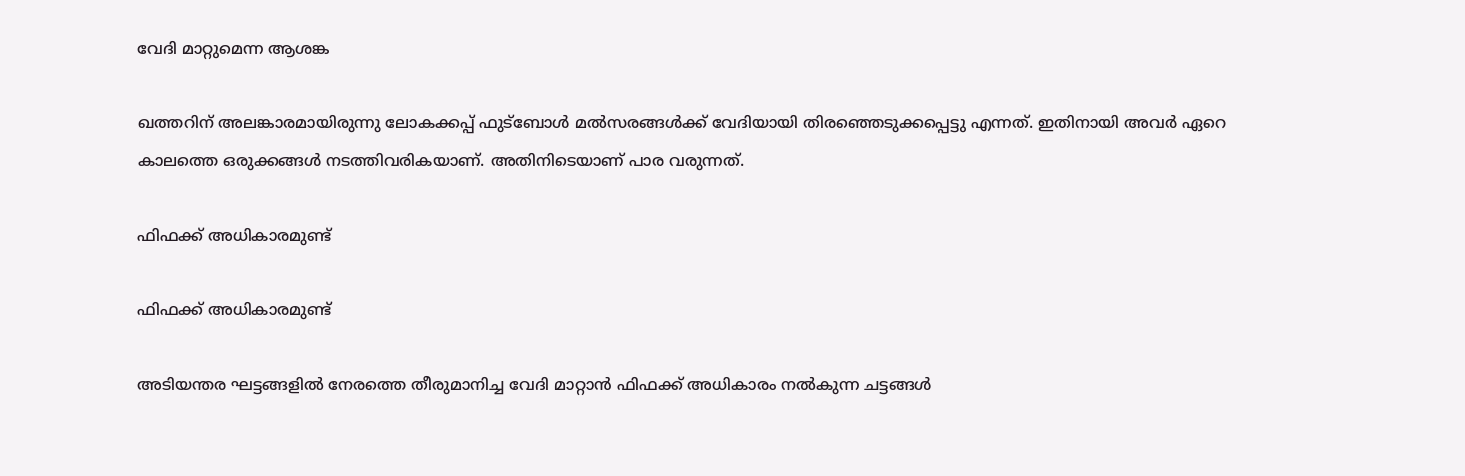വേദി മാറ്റുമെന്ന ആശങ്ക

ഖത്തറിന് അലങ്കാരമായിരുന്നു ലോകക്കപ്പ് ഫുട്‌ബോള്‍ മല്‍സരങ്ങള്‍ക്ക് വേദിയായി തിരഞ്ഞെടുക്കപ്പെട്ടു എന്നത്. ഇതിനായി അവര്‍ ഏറെ കാലത്തെ ഒരുക്കങ്ങള്‍ നടത്തിവരികയാണ്. അതിനിടെയാണ് പാര വരുന്നത്.

ഫിഫക്ക് അധികാരമുണ്ട്

ഫിഫക്ക് അധികാരമുണ്ട്

അടിയന്തര ഘട്ടങ്ങളില്‍ നേരത്തെ തീരുമാനിച്ച വേദി മാറ്റാന്‍ ഫിഫക്ക് അധികാരം നല്‍കുന്ന ചട്ടങ്ങള്‍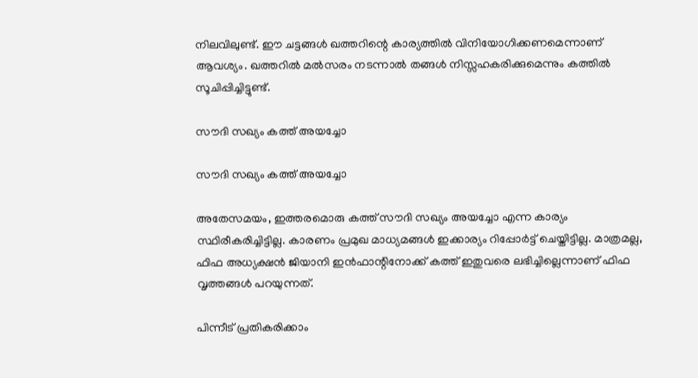നിലവിലുണ്ട്. ഈ ചട്ടങ്ങള്‍ ഖത്തറിന്റെ കാര്യത്തില്‍ വിനിയോഗിക്കണമെന്നാണ് ആവശ്യം. ഖത്തറില്‍ മല്‍സരം നടന്നാല്‍ തങ്ങള്‍ നിസ്സഹകരിക്കുമെന്നും കത്തില്‍ സൂചിപ്പിച്ചിട്ടുണ്ട്.

സൗദി സഖ്യം കത്ത് അയച്ചോ

സൗദി സഖ്യം കത്ത് അയച്ചോ

അതേസമയം, ഇത്തരമൊരു കത്ത് സൗദി സഖ്യം അയച്ചോ എന്ന കാര്യം സ്ഥിരീകരിച്ചിട്ടില്ല. കാരണം പ്രമുഖ മാധ്യമങ്ങള്‍ ഇക്കാര്യം റിപ്പോര്‍ട്ട് ചെയ്തിട്ടില്ല. മാത്രമല്ല, ഫിഫ അധ്യക്ഷന്‍ ജിയാനി ഇന്‍ഫാന്റിനോക്ക് കത്ത് ഇതുവരെ ലഭിച്ചില്ലെന്നാണ് ഫിഫ വൃത്തങ്ങള്‍ പറയുന്നത്.

പിന്നീട് പ്രതികരിക്കാം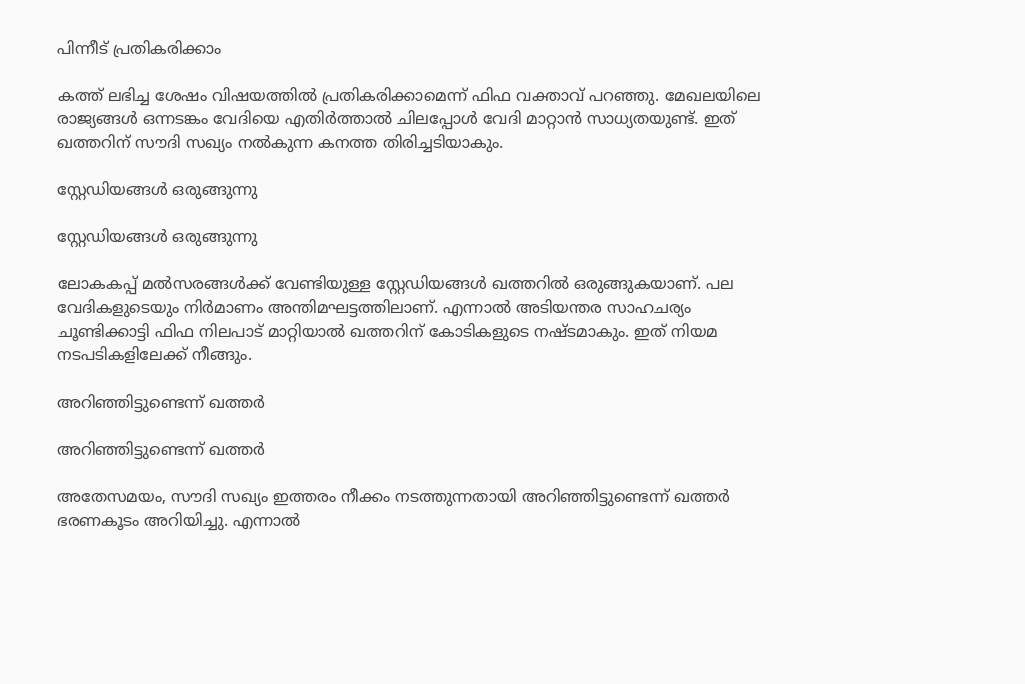പിന്നീട് പ്രതികരിക്കാം

കത്ത് ലഭിച്ച ശേഷം വിഷയത്തില്‍ പ്രതികരിക്കാമെന്ന് ഫിഫ വക്താവ് പറഞ്ഞു. മേഖലയിലെ രാജ്യങ്ങള്‍ ഒന്നടങ്കം വേദിയെ എതിര്‍ത്താല്‍ ചിലപ്പോള്‍ വേദി മാറ്റാന്‍ സാധ്യതയുണ്ട്. ഇത് ഖത്തറിന് സൗദി സഖ്യം നല്‍കുന്ന കനത്ത തിരിച്ചടിയാകും.

സ്റ്റേഡിയങ്ങള്‍ ഒരുങ്ങുന്നു

സ്റ്റേഡിയങ്ങള്‍ ഒരുങ്ങുന്നു

ലോകകപ്പ് മല്‍സരങ്ങള്‍ക്ക് വേണ്ടിയുള്ള സ്റ്റേഡിയങ്ങള്‍ ഖത്തറില്‍ ഒരുങ്ങുകയാണ്. പല വേദികളുടെയും നിര്‍മാണം അന്തിമഘട്ടത്തിലാണ്. എന്നാല്‍ അടിയന്തര സാഹചര്യം ചൂണ്ടിക്കാട്ടി ഫിഫ നിലപാട് മാറ്റിയാല്‍ ഖത്തറിന് കോടികളുടെ നഷ്ടമാകും. ഇത് നിയമ നടപടികളിലേക്ക് നീങ്ങും.

അറിഞ്ഞിട്ടുണ്ടെന്ന് ഖത്തര്‍

അറിഞ്ഞിട്ടുണ്ടെന്ന് ഖത്തര്‍

അതേസമയം, സൗദി സഖ്യം ഇത്തരം നീക്കം നടത്തുന്നതായി അറിഞ്ഞിട്ടുണ്ടെന്ന് ഖത്തര്‍ ഭരണകൂടം അറിയിച്ചു. എന്നാല്‍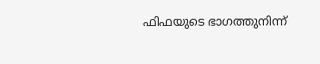ഫിഫയുടെ ഭാഗത്തുനിന്ന്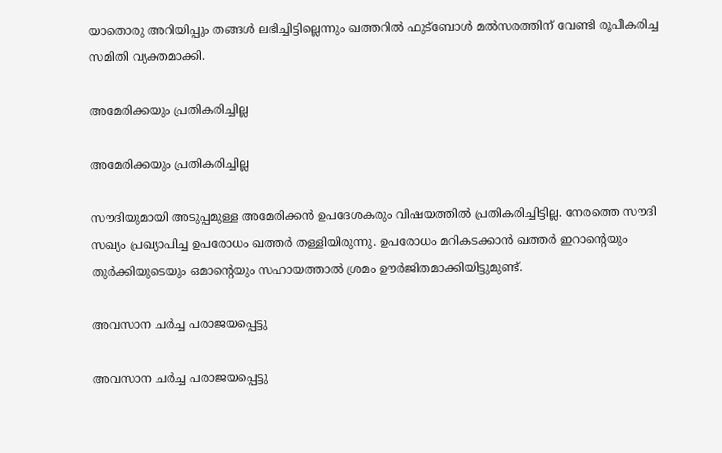യാതൊരു അറിയിപ്പും തങ്ങള്‍ ലഭിച്ചിട്ടില്ലെന്നും ഖത്തറില്‍ ഫുട്‌ബോള്‍ മല്‍സരത്തിന് വേണ്ടി രൂപീകരിച്ച സമിതി വ്യക്തമാക്കി.

അമേരിക്കയും പ്രതികരിച്ചില്ല

അമേരിക്കയും പ്രതികരിച്ചില്ല

സൗദിയുമായി അടുപ്പമുള്ള അമേരിക്കന്‍ ഉപദേശകരും വിഷയത്തില്‍ പ്രതികരിച്ചിട്ടില്ല. നേരത്തെ സൗദി സഖ്യം പ്രഖ്യാപിച്ച ഉപരോധം ഖത്തര്‍ തള്ളിയിരുന്നു. ഉപരോധം മറികടക്കാന്‍ ഖത്തര്‍ ഇറാന്റെയും തുര്‍ക്കിയുടെയും ഒമാന്റെയും സഹായത്താല്‍ ശ്രമം ഊര്‍ജിതമാക്കിയിട്ടുമുണ്ട്.

അവസാന ചര്‍ച്ച പരാജയപ്പെട്ടു

അവസാന ചര്‍ച്ച പരാജയപ്പെട്ടു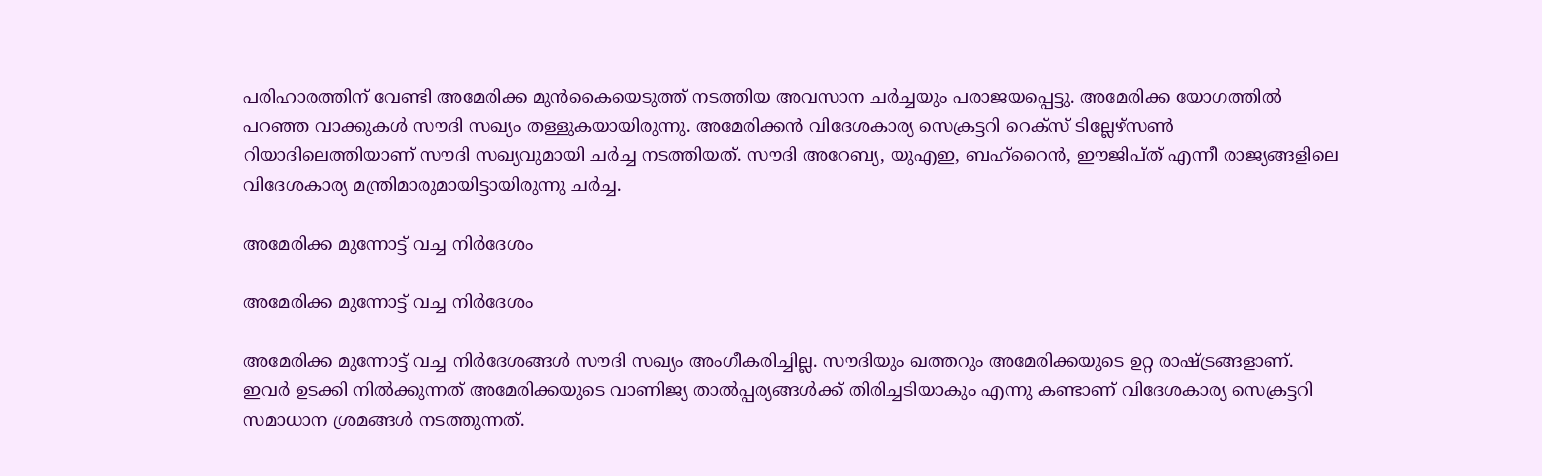പരിഹാരത്തിന് വേണ്ടി അമേരിക്ക മുന്‍കൈയെടുത്ത് നടത്തിയ അവസാന ചര്‍ച്ചയും പരാജയപ്പെട്ടു. അമേരിക്ക യോഗത്തില്‍ പറഞ്ഞ വാക്കുകള്‍ സൗദി സഖ്യം തള്ളുകയായിരുന്നു. അമേരിക്കന്‍ വിദേശകാര്യ സെക്രട്ടറി റെക്‌സ് ടില്ലേഴ്‌സണ്‍ റിയാദിലെത്തിയാണ് സൗദി സഖ്യവുമായി ചര്‍ച്ച നടത്തിയത്. സൗദി അറേബ്യ, യുഎഇ, ബഹ്‌റൈന്‍, ഈജിപ്ത് എന്നീ രാജ്യങ്ങളിലെ വിദേശകാര്യ മന്ത്രിമാരുമായിട്ടായിരുന്നു ചര്‍ച്ച.

അമേരിക്ക മുന്നോട്ട് വച്ച നിര്‍ദേശം

അമേരിക്ക മുന്നോട്ട് വച്ച നിര്‍ദേശം

അമേരിക്ക മുന്നോട്ട് വച്ച നിര്‍ദേശങ്ങള്‍ സൗദി സഖ്യം അംഗീകരിച്ചില്ല. സൗദിയും ഖത്തറും അമേരിക്കയുടെ ഉറ്റ രാഷ്ട്രങ്ങളാണ്. ഇവര്‍ ഉടക്കി നില്‍ക്കുന്നത് അമേരിക്കയുടെ വാണിജ്യ താല്‍പ്പര്യങ്ങള്‍ക്ക് തിരിച്ചടിയാകും എന്നു കണ്ടാണ് വിദേശകാര്യ സെക്രട്ടറി സമാധാന ശ്രമങ്ങള്‍ നടത്തുന്നത്.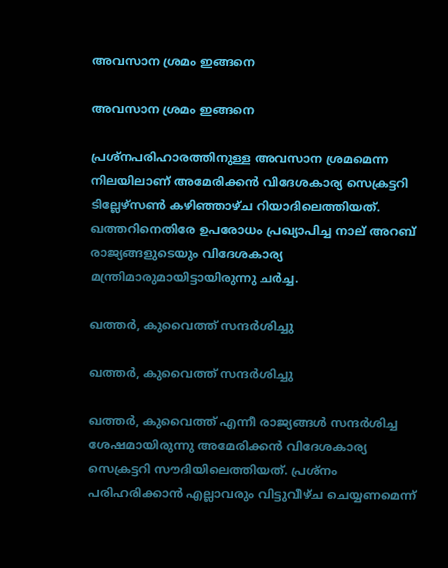അവസാന ശ്രമം ഇങ്ങനെ

അവസാന ശ്രമം ഇങ്ങനെ

പ്രശ്‌നപരിഹാരത്തിനുള്ള അവസാന ശ്രമമെന്ന നിലയിലാണ് അമേരിക്കന്‍ വിദേശകാര്യ സെക്രട്ടറി ടില്ലേഴ്‌സണ്‍ കഴിഞ്ഞാഴ്ച റിയാദിലെത്തിയത്. ഖത്തറിനെതിരേ ഉപരോധം പ്രഖ്യാപിച്ച നാല് അറബ് രാജ്യങ്ങളുടെയും വിദേശകാര്യ മന്ത്രിമാരുമായിട്ടായിരുന്നു ചര്‍ച്ച.

ഖത്തര്‍, കുവൈത്ത് സന്ദര്‍ശിച്ചു

ഖത്തര്‍, കുവൈത്ത് സന്ദര്‍ശിച്ചു

ഖത്തര്‍, കുവൈത്ത് എന്നീ രാജ്യങ്ങള്‍ സന്ദര്‍ശിച്ച ശേഷമായിരുന്നു അമേരിക്കന്‍ വിദേശകാര്യ സെക്രട്ടറി സൗദിയിലെത്തിയത്. പ്രശ്‌നം പരിഹരിക്കാന്‍ എല്ലാവരും വിട്ടുവീഴ്ച ചെയ്യണമെന്ന്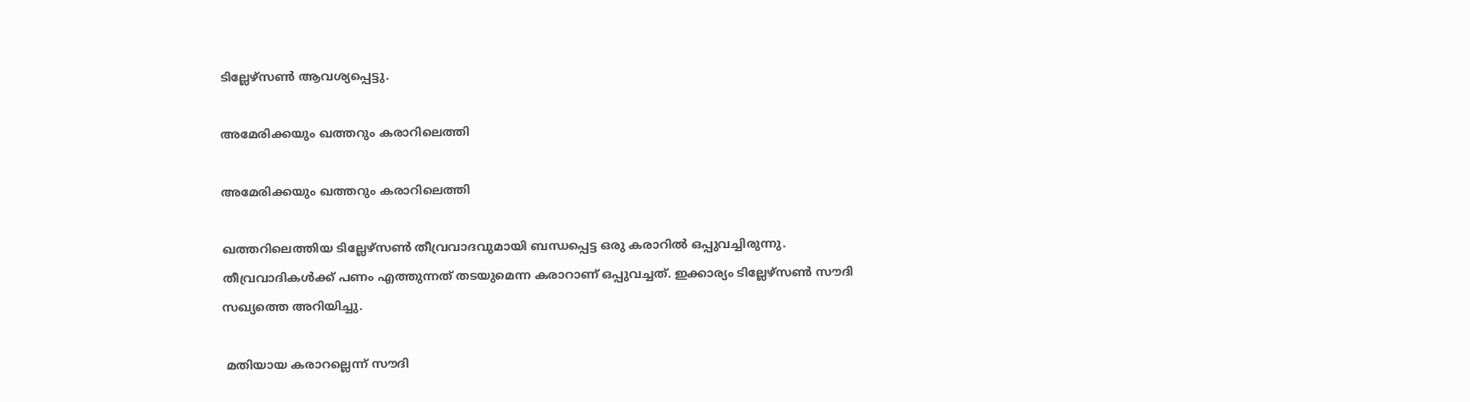ടില്ലേഴ്‌സണ്‍ ആവശ്യപ്പെട്ടു.

അമേരിക്കയും ഖത്തറും കരാറിലെത്തി

അമേരിക്കയും ഖത്തറും കരാറിലെത്തി

ഖത്തറിലെത്തിയ ടില്ലേഴ്‌സണ്‍ തീവ്രവാദവുമായി ബന്ധപ്പെട്ട ഒരു കരാറില്‍ ഒപ്പുവച്ചിരുന്നു. തീവ്രവാദികള്‍ക്ക് പണം എത്തുന്നത് തടയുമെന്ന കരാറാണ് ഒപ്പുവച്ചത്. ഇക്കാര്യം ടില്ലേഴ്‌സണ്‍ സൗദി സഖ്യത്തെ അറിയിച്ചു.

 മതിയായ കരാറല്ലെന്ന് സൗദി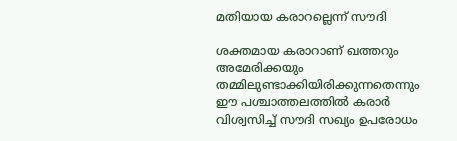മതിയായ കരാറല്ലെന്ന് സൗദി

ശക്തമായ കരാറാണ് ഖത്തറും അമേരിക്കയും തമ്മിലുണ്ടാക്കിയിരിക്കുന്നതെന്നും ഈ പശ്ചാത്തലത്തില്‍ കരാര്‍ വിശ്വസിച്ച് സൗദി സഖ്യം ഉപരോധം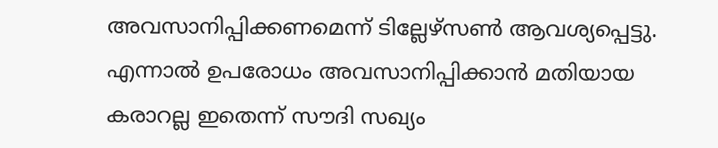അവസാനിപ്പിക്കണമെന്ന് ടില്ലേഴ്‌സണ്‍ ആവശ്യപ്പെട്ടു. എന്നാല്‍ ഉപരോധം അവസാനിപ്പിക്കാന്‍ മതിയായ കരാറല്ല ഇതെന്ന് സൗദി സഖ്യം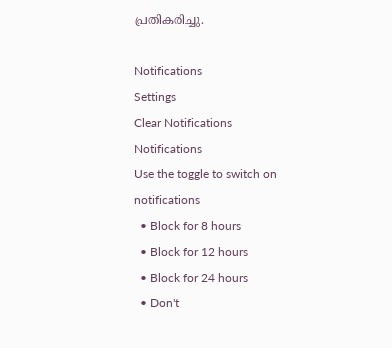പ്രതികരിച്ചു.

Notifications
Settings
Clear Notifications
Notifications
Use the toggle to switch on notifications
  • Block for 8 hours
  • Block for 12 hours
  • Block for 24 hours
  • Don't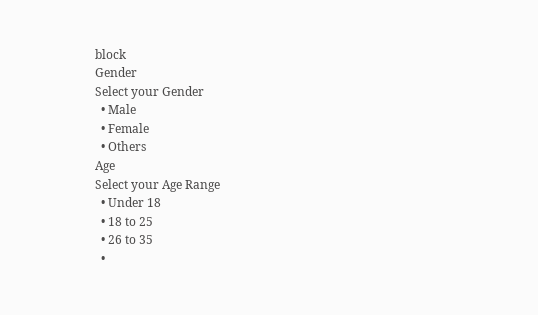block
Gender
Select your Gender
  • Male
  • Female
  • Others
Age
Select your Age Range
  • Under 18
  • 18 to 25
  • 26 to 35
  •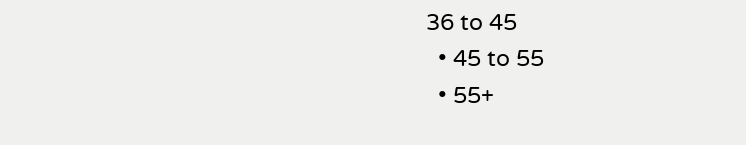36 to 45
  • 45 to 55
  • 55+